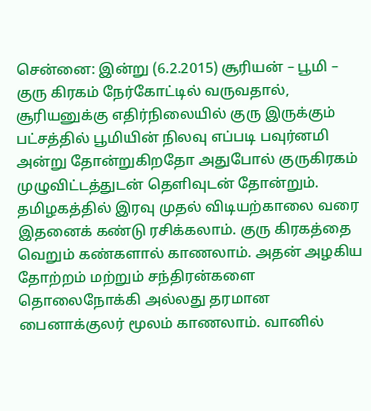சென்னை: இன்று (6.2.2015) சூரியன் – பூமி – குரு கிரகம் நேர்கோட்டில் வருவதால், சூரியனுக்கு எதிர்நிலையில் குரு இருக்கும் பட்சத்தில் பூமியின் நிலவு எப்படி பவுர்னமி அன்று தோன்றுகிறதோ அதுபோல் குருகிரகம் முழுவிட்டத்துடன் தெளிவுடன் தோன்றும். தமிழகத்தில் இரவு முதல் விடியற்காலை வரை இதனைக் கண்டு ரசிக்கலாம். குரு கிரகத்தை வெறும் கண்களால் காணலாம். அதன் அழகிய தோற்றம் மற்றும் சந்திரன்களை தொலைநோக்கி அல்லது தரமான பைனாக்குலர் மூலம் காணலாம். வானில்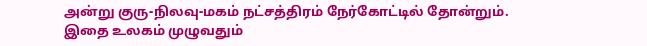அன்று குரு-நிலவு-மகம் நட்சத்திரம் நேர்கோட்டில் தோன்றும். இதை உலகம் முழுவதும்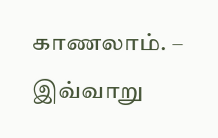காணலாம். – இவ்வாறு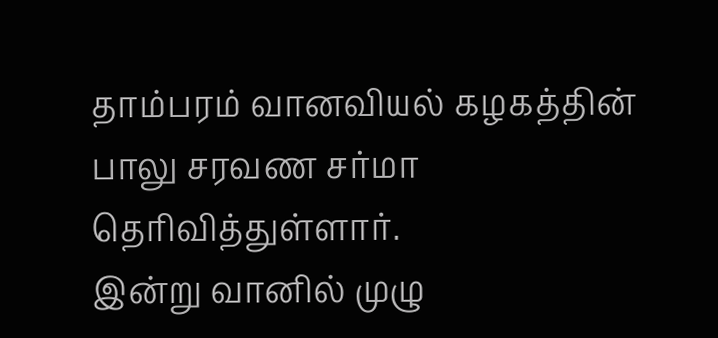தாம்பரம் வானவியல் கழகத்தின் பாலு சரவண சர்மா தெரிவித்துள்ளார்.
இன்று வானில் முழு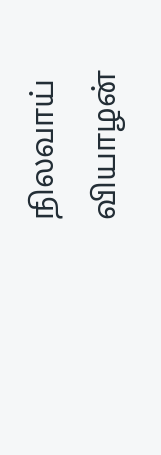நிலவாய் வியாழன்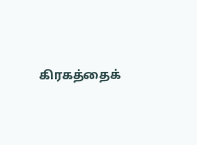கிரகத்தைக்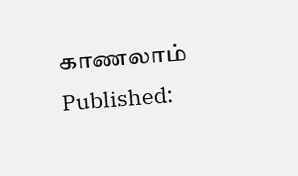காணலாம்
Published: